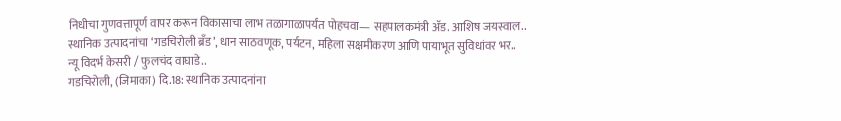निधीचा गुणवत्तापूर्ण वापर करून विकासाचा लाभ तळागाळापर्यंत पोहचवा— सहपालकमंत्री ॲड. आशिष जयस्वाल..
स्थानिक उत्पादनांचा ‘गडचिरोली ब्रँड’, धान साठवणूक, पर्यटन, महिला सक्षमीकरण आणि पायाभूत सुविधांवर भर..
न्यू विदर्भ केसरी / फुलचंद वाघाडे..
गडचिरोली, (जिमाका) दि.18: स्थानिक उत्पादनांना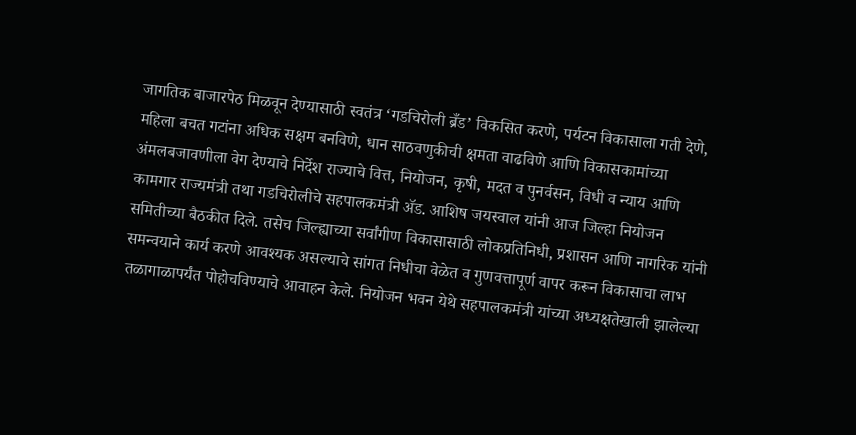जागतिक बाजारपेठ मिळवून देण्यासाठी स्वतंत्र ‘गडचिरोली ब्रँड’ विकसित करणे, पर्यटन विकासाला गती देणे, महिला बचत गटांना अधिक सक्षम बनविणे, धान साठवणुकीची क्षमता वाढविणे आणि विकासकामांच्या अंमलबजावणीला वेग देण्याचे निर्देश राज्याचे वित्त, नियोजन, कृषी, मदत व पुनर्वसन, विधी व न्याय आणि कामगार राज्यमंत्री तथा गडचिरोलीचे सहपालकमंत्री ॲड. आशिष जयस्वाल यांनी आज जिल्हा नियोजन समितीच्या बैठकीत दिले. तसेच जिल्ह्याच्या सर्वांगीण विकासासाठी लोकप्रतिनिधी, प्रशासन आणि नागरिक यांनी समन्वयाने कार्य करणे आवश्यक असल्याचे सांगत निधीचा वेळेत व गुणवत्तापूर्ण वापर करून विकासाचा लाभ तळागाळापर्यंत पोहोचविण्याचे आवाहन केले. नियोजन भवन येथे सहपालकमंत्री यांच्या अध्यक्षतेखाली झालेल्या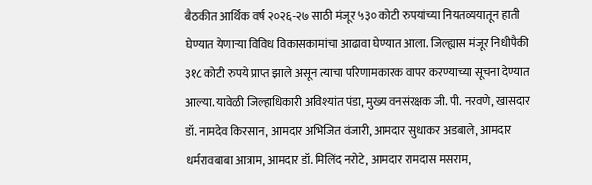बैठकीत आर्थिक वर्ष २०२६-२७ साठी मंजूर ५३० कोटी रुपयांच्या नियतव्ययातून हाती घेण्यात येणाऱ्या विविध विकासकामांचा आढावा घेण्यात आला. जिल्ह्यास मंजूर निधीपैकी ३१८ कोटी रुपये प्राप्त झाले असून त्याचा परिणामकारक वापर करण्याच्या सूचना देण्यात आल्या. यावेळी जिल्हाधिकारी अविश्यांत पंडा, मुख्य वनसंरक्षक जी. पी. नरवणे, खासदार डॉ. नामदेव किरसान, आमदार अभिजित वंजारी, आमदार सुधाकर अडबाले, आमदार धर्मरावबाबा आत्राम, आमदार डॉ. मिलिंद नरोटे, आमदार रामदास मसराम,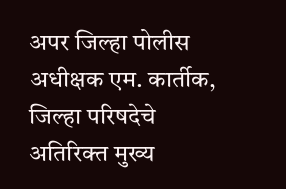अपर जिल्हा पोलीस अधीक्षक एम. कार्तीक, जिल्हा परिषदेचे अतिरिक्त मुख्य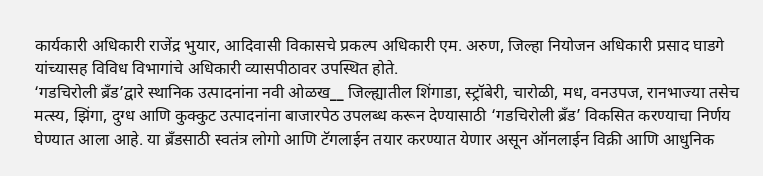कार्यकारी अधिकारी राजेंद्र भुयार, आदिवासी विकासचे प्रकल्प अधिकारी एम. अरुण, जिल्हा नियोजन अधिकारी प्रसाद घाडगे यांच्यासह विविध विभागांचे अधिकारी व्यासपीठावर उपस्थित होते.
‘गडचिरोली ब्रँड’द्वारे स्थानिक उत्पादनांना नवी ओळख__ जिल्ह्यातील शिंगाडा, स्ट्रॉबेरी, चारोळी, मध, वनउपज, रानभाज्या तसेच मत्स्य, झिंगा, दुग्ध आणि कुक्कुट उत्पादनांना बाजारपेठ उपलब्ध करून देण्यासाठी ‘गडचिरोली ब्रँड’ विकसित करण्याचा निर्णय घेण्यात आला आहे. या ब्रँडसाठी स्वतंत्र लोगो आणि टॅगलाईन तयार करण्यात येणार असून ऑनलाईन विक्री आणि आधुनिक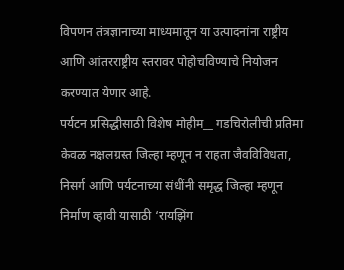विपणन तंत्रज्ञानाच्या माध्यमातून या उत्पादनांना राष्ट्रीय आणि आंतरराष्ट्रीय स्तरावर पोहोचविण्याचे नियोजन करण्यात येणार आहे.
पर्यटन प्रसिद्धीसाठी विशेष मोहीम__ गडचिरोलीची प्रतिमा केवळ नक्षलग्रस्त जिल्हा म्हणून न राहता जैवविविधता, निसर्ग आणि पर्यटनाच्या संधींनी समृद्ध जिल्हा म्हणून निर्माण व्हावी यासाठी ‘रायझिंग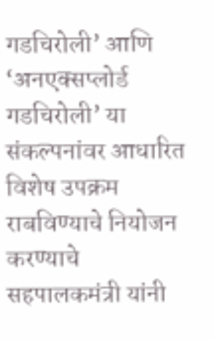गडचिरोली’ आणि ‘अनएक्सप्लोर्ड गडचिरोली’ या संकल्पनांवर आधारित विशेष उपक्रम राबविण्याचे नियोजन करण्याचे सहपालकमंत्री यांनी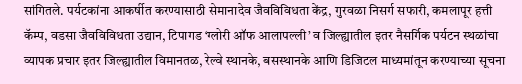सांगितले. पर्यटकांना आकर्षीत करण्यासाठी सेमानादेव जैवविविधता केंद्र, गुरवळा निसर्ग सफारी, कमलापूर हत्ती कॅम्प, वडसा जैवविविधता उद्यान, टिपागड ‘ग्लोरी ऑफ आलापल्ली’ व जिल्ह्यातील इतर नैसर्गिक पर्यटन स्थळांचा व्यापक प्रचार इतर जिल्ह्यातील विमानतळ, रेल्वे स्थानके, बसस्थानके आणि डिजिटल माध्यमांतून करण्याच्या सूचना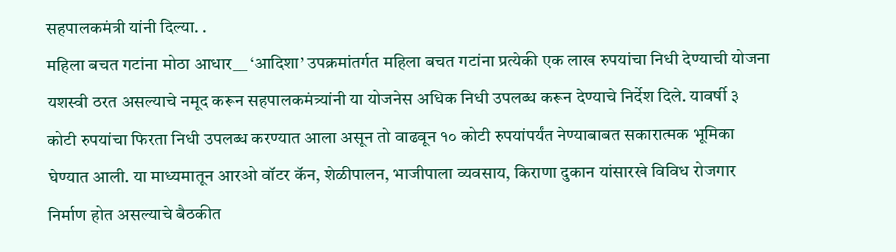सहपालकमंत्री यांनी दिल्या. .
महिला बचत गटांना मोठा आधार__ ‘आदिशा’ उपक्रमांतर्गत महिला बचत गटांना प्रत्येकी एक लाख रुपयांचा निधी देण्याची योजना यशस्वी ठरत असल्याचे नमूद करून सहपालकमंत्र्यांनी या योजनेस अधिक निधी उपलब्ध करून देण्याचे निर्देश दिले. यावर्षी ३ कोटी रुपयांचा फिरता निधी उपलब्ध करण्यात आला असून तो वाढवून १० कोटी रुपयांपर्यंत नेण्याबाबत सकारात्मक भूमिका घेण्यात आली. या माध्यमातून आरओ वॉटर कॅन, शेळीपालन, भाजीपाला व्यवसाय, किराणा दुकान यांसारखे विविध रोजगार निर्माण होत असल्याचे बैठकीत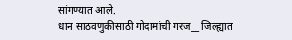सांगण्यात आले.
धान साठवणुकीसाठी गोदामांची गरज__ जिल्ह्यात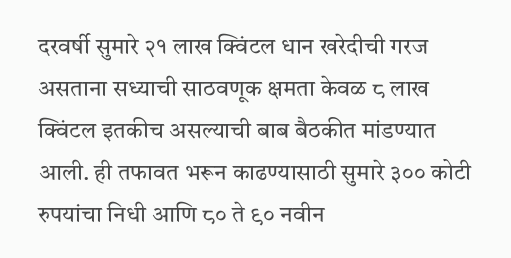दरवर्षी सुमारे २१ लाख क्विंटल धान खरेदीची गरज असताना सध्याची साठवणूक क्षमता केवळ ८ लाख क्विंटल इतकीच असल्याची बाब बैठकीत मांडण्यात आली. ही तफावत भरून काढण्यासाठी सुमारे ३०० कोटी रुपयांचा निधी आणि ८० ते ९० नवीन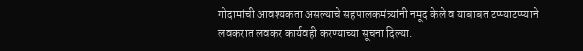गोदामांची आवश्यकता असल्याचे सहपालकमंत्र्यांनी नमूद केले व याबाबत टप्प्याटप्प्याने लवकरात लवकर कार्यवही करण्याच्या सूचना दिल्या.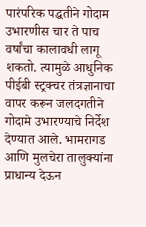पारंपरिक पद्धतीने गोदाम उभारणीस चार ते पाच वर्षांचा कालावधी लागू शकतो. त्यामुळे आधुनिक पीईबी स्ट्रक्चर तंत्रज्ञानाचा वापर करून जलदगतीने गोदामे उभारण्याचे निर्देश देण्यात आले. भामरागड आणि मुलचेरा तालुक्यांना प्राधान्य देऊन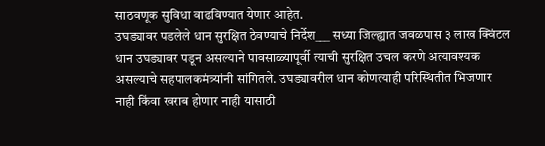साठवणूक सुविधा वाढविण्यात येणार आहेत.
उघड्यावर पडलेले धान सुरक्षित ठेवण्याचे निर्देश___ सध्या जिल्ह्यात जवळपास ३ लाख क्विंटल धान उघड्यावर पडून असल्याने पावसाळ्यापूर्वी त्याची सुरक्षित उचल करणे अत्यावश्यक असल्याचे सहपालकमंत्र्यांनी सांगितले. उघड्यावरील धान कोणत्याही परिस्थितीत भिजणार नाही किंवा खराब होणार नाही यासाठी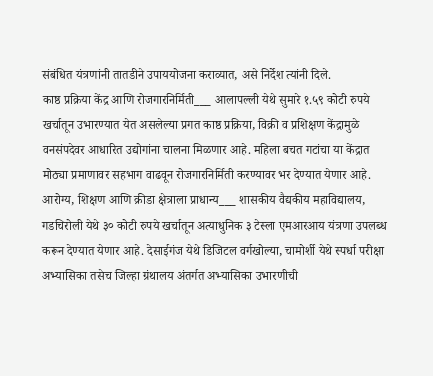संबंधित यंत्रणांनी तातडीने उपाययोजना कराव्यात, असे निर्देश त्यांनी दिले.
काष्ठ प्रक्रिया केंद्र आणि रोजगारनिर्मिती___ आलापल्ली येथे सुमारे १.५९ कोटी रुपये खर्चातून उभारण्यात येत असलेल्या प्रगत काष्ठ प्रक्रिया, विक्री व प्रशिक्षण केंद्रामुळे वनसंपदेवर आधारित उद्योगांना चालना मिळणार आहे. महिला बचत गटांचा या केंद्रात मोठ्या प्रमाणावर सहभाग वाढवून रोजगारनिर्मिती करण्यावर भर देण्यात येणार आहे.
आरोग्य, शिक्षण आणि क्रीडा क्षेत्राला प्राधान्य___ शासकीय वैद्यकीय महाविद्यालय, गडचिरोली येथे ३० कोटी रुपये खर्चातून अत्याधुनिक ३ टेस्ला एमआरआय यंत्रणा उपलब्ध करून देण्यात येणार आहे. देसाईगंज येथे डिजिटल वर्गखोल्या, चामोर्शी येथे स्पर्धा परीक्षा अभ्यासिका तसेच जिल्हा ग्रंथालय अंतर्गत अभ्यासिका उभारणीची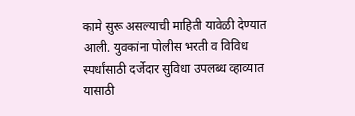कामे सुरू असल्याची माहिती यावेळी देण्यात आली. युवकांना पोलीस भरती व विविध स्पर्धांसाठी दर्जेदार सुविधा उपलब्ध व्हाव्यात यासाठी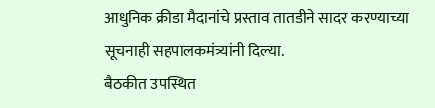आधुनिक क्रीडा मैदानांचे प्रस्ताव तातडीने सादर करण्याच्या सूचनाही सहपालकमंत्र्यांनी दिल्या.
बैठकीत उपस्थित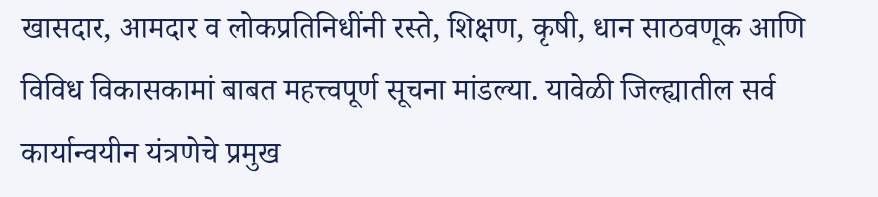खासदार, आमदार व लोकप्रतिनिधींनी रस्ते, शिक्षण, कृषी, धान साठवणूक आणि विविध विकासकामां बाबत महत्त्वपूर्ण सूचना मांडल्या. यावेळी जिल्ह्यातील सर्व कार्यान्वयीन यंत्रणेचे प्रमुख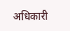अधिकारी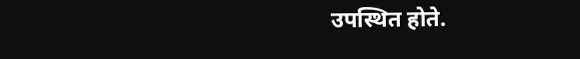उपस्थित होते.